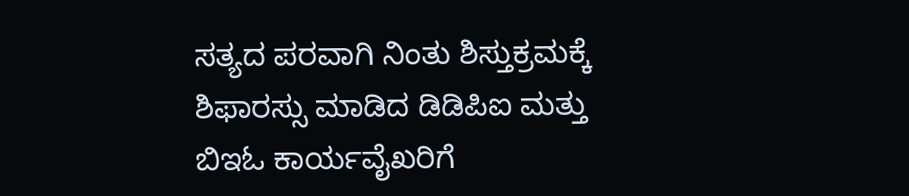ಸತ್ಯದ ಪರವಾಗಿ ನಿಂತು ಶಿಸ್ತುಕ್ರಮಕ್ಕೆ ಶಿಫಾರಸ್ಸು ಮಾಡಿದ ಡಿಡಿಪಿಐ ಮತ್ತು ಬಿಇಓ ಕಾರ್ಯವೈಖರಿಗೆ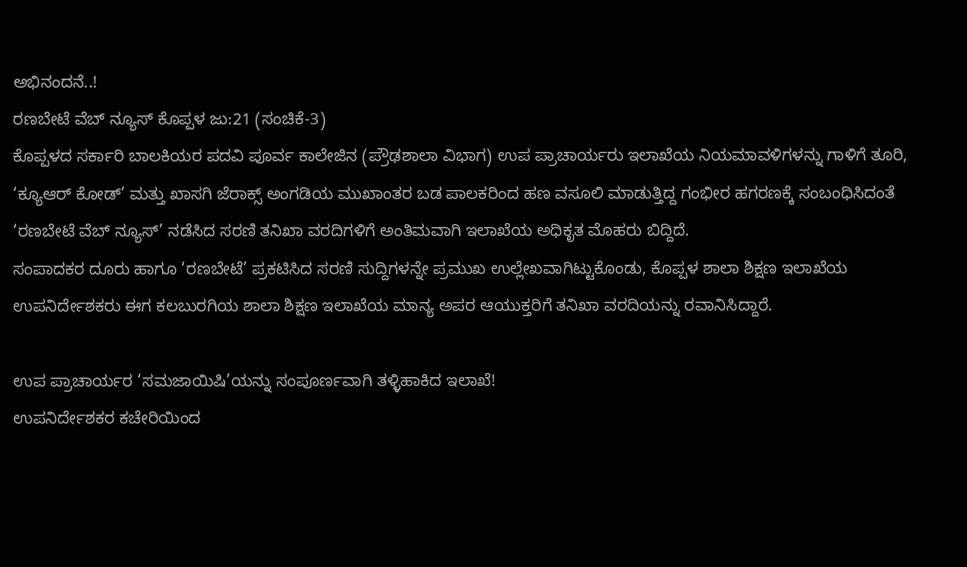ಅಭಿನಂದನೆ..!
ರಣಬೇಟೆ ವೆಬ್ ನ್ಯೂಸ್ ಕೊಪ್ಪಳ ಜು:21 (ಸಂಚಿಕೆ-3)
ಕೊಪ್ಪಳದ ಸರ್ಕಾರಿ ಬಾಲಕಿಯರ ಪದವಿ ಪೂರ್ವ ಕಾಲೇಜಿನ (ಪ್ರೌಢಶಾಲಾ ವಿಭಾಗ) ಉಪ ಪ್ರಾಚಾರ್ಯರು ಇಲಾಖೆಯ ನಿಯಮಾವಳಿಗಳನ್ನು ಗಾಳಿಗೆ ತೂರಿ, ‘ಕ್ಯೂಆರ್ ಕೋಡ್’ ಮತ್ತು ಖಾಸಗಿ ಜೆರಾಕ್ಸ್ ಅಂಗಡಿಯ ಮುಖಾಂತರ ಬಡ ಪಾಲಕರಿಂದ ಹಣ ವಸೂಲಿ ಮಾಡುತ್ತಿದ್ದ ಗಂಭೀರ ಹಗರಣಕ್ಕೆ ಸಂಬಂಧಿಸಿದಂತೆ ‘ರಣಬೇಟೆ ವೆಬ್ ನ್ಯೂಸ್’ ನಡೆಸಿದ ಸರಣಿ ತನಿಖಾ ವರದಿಗಳಿಗೆ ಅಂತಿಮವಾಗಿ ಇಲಾಖೆಯ ಅಧಿಕೃತ ಮೊಹರು ಬಿದ್ದಿದೆ.
ಸಂಪಾದಕರ ದೂರು ಹಾಗೂ ‘ರಣಬೇಟೆ’ ಪ್ರಕಟಿಸಿದ ಸರಣಿ ಸುದ್ದಿಗಳನ್ನೇ ಪ್ರಮುಖ ಉಲ್ಲೇಖವಾಗಿಟ್ಟುಕೊಂಡು, ಕೊಪ್ಪಳ ಶಾಲಾ ಶಿಕ್ಷಣ ಇಲಾಖೆಯ ಉಪನಿರ್ದೇಶಕರು ಈಗ ಕಲಬುರಗಿಯ ಶಾಲಾ ಶಿಕ್ಷಣ ಇಲಾಖೆಯ ಮಾನ್ಯ ಅಪರ ಆಯುಕ್ತರಿಗೆ ತನಿಖಾ ವರದಿಯನ್ನು ರವಾನಿಸಿದ್ದಾರೆ.

ಉಪ ಪ್ರಾಚಾರ್ಯರ ‘ಸಮಜಾಯಿಷಿ’ಯನ್ನು ಸಂಪೂರ್ಣವಾಗಿ ತಳ್ಳಿಹಾಕಿದ ಇಲಾಖೆ!
ಉಪನಿರ್ದೇಶಕರ ಕಚೇರಿಯಿಂದ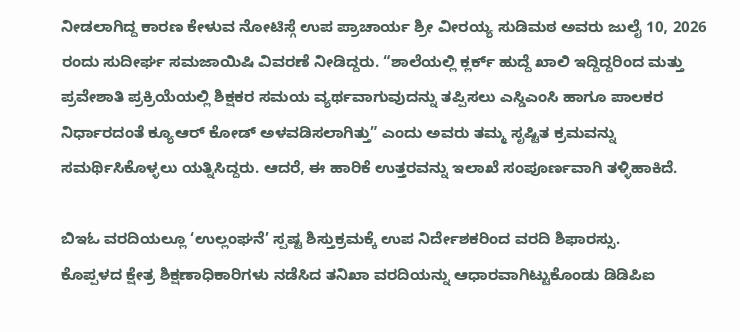ನೀಡಲಾಗಿದ್ದ ಕಾರಣ ಕೇಳುವ ನೋಟಿಸ್ಗೆ ಉಪ ಪ್ರಾಚಾರ್ಯ ಶ್ರೀ ವೀರಯ್ಯ ಸುಡಿಮಠ ಅವರು ಜುಲೈ 10, 2026 ರಂದು ಸುದೀರ್ಘ ಸಮಜಾಯಿಷಿ ವಿವರಣೆ ನೀಡಿದ್ದರು. “ಶಾಲೆಯಲ್ಲಿ ಕ್ಲರ್ಕ್ ಹುದ್ದೆ ಖಾಲಿ ಇದ್ದಿದ್ದರಿಂದ ಮತ್ತು ಪ್ರವೇಶಾತಿ ಪ್ರಕ್ರಿಯೆಯಲ್ಲಿ ಶಿಕ್ಷಕರ ಸಮಯ ವ್ಯರ್ಥವಾಗುವುದನ್ನು ತಪ್ಪಿಸಲು ಎಸ್ಡಿಎಂಸಿ ಹಾಗೂ ಪಾಲಕರ ನಿರ್ಧಾರದಂತೆ ಕ್ಯೂಆರ್ ಕೋಡ್ ಅಳವಡಿಸಲಾಗಿತ್ತು” ಎಂದು ಅವರು ತಮ್ಮ ಸೃಷ್ಟಿತ ಕ್ರಮವನ್ನು ಸಮರ್ಥಿಸಿಕೊಳ್ಳಲು ಯತ್ನಿಸಿದ್ದರು. ಆದರೆ, ಈ ಹಾರಿಕೆ ಉತ್ತರವನ್ನು ಇಲಾಖೆ ಸಂಪೂರ್ಣವಾಗಿ ತಳ್ಳಿಹಾಕಿದೆ.

ಬಿಇಓ ವರದಿಯಲ್ಲೂ ‘ಉಲ್ಲಂಘನೆ’ ಸ್ಪಷ್ಟ ಶಿಸ್ತುಕ್ರಮಕ್ಕೆ ಉಪ ನಿರ್ದೇಶಕರಿಂದ ವರದಿ ಶಿಫಾರಸ್ಸು.
ಕೊಪ್ಪಳದ ಕ್ಷೇತ್ರ ಶಿಕ್ಷಣಾಧಿಕಾರಿಗಳು ನಡೆಸಿದ ತನಿಖಾ ವರದಿಯನ್ನು ಆಧಾರವಾಗಿಟ್ಟುಕೊಂಡು ಡಿಡಿಪಿಐ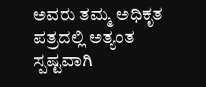ಅವರು ತಮ್ಮ ಅಧಿಕೃತ ಪತ್ರದಲ್ಲಿ ಅತ್ಯಂತ ಸ್ಪಷ್ಟವಾಗಿ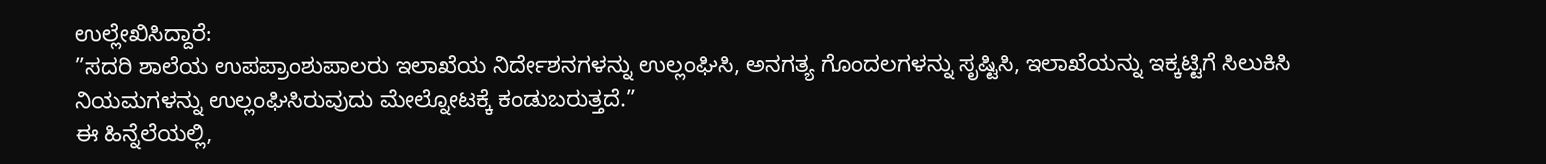ಉಲ್ಲೇಖಿಸಿದ್ದಾರೆ:
”ಸದರಿ ಶಾಲೆಯ ಉಪಪ್ರಾಂಶುಪಾಲರು ಇಲಾಖೆಯ ನಿರ್ದೇಶನಗಳನ್ನು ಉಲ್ಲಂಘಿಸಿ, ಅನಗತ್ಯ ಗೊಂದಲಗಳನ್ನು ಸೃಷ್ಟಿಸಿ, ಇಲಾಖೆಯನ್ನು ಇಕ್ಕಟ್ಟಿಗೆ ಸಿಲುಕಿಸಿ ನಿಯಮಗಳನ್ನು ಉಲ್ಲಂಘಿಸಿರುವುದು ಮೇಲ್ನೋಟಕ್ಕೆ ಕಂಡುಬರುತ್ತದೆ.”
ಈ ಹಿನ್ನೆಲೆಯಲ್ಲಿ,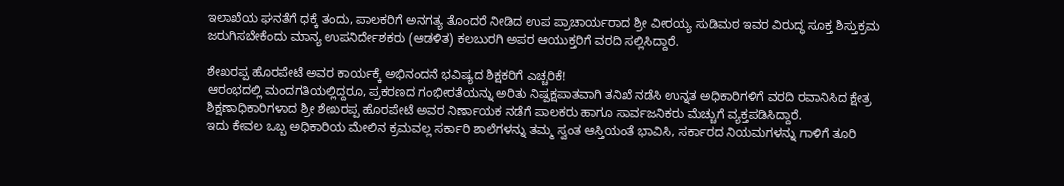ಇಲಾಖೆಯ ಘನತೆಗೆ ಧಕ್ಕೆ ತಂದು, ಪಾಲಕರಿಗೆ ಅನಗತ್ಯ ತೊಂದರೆ ನೀಡಿದ ಉಪ ಪ್ರಾಚಾರ್ಯರಾದ ಶ್ರೀ ವೀರಯ್ಯ ಸುಡಿಮಠ ಇವರ ವಿರುದ್ಧ ಸೂಕ್ತ ಶಿಸ್ತುಕ್ರಮ ಜರುಗಿಸಬೇಕೆಂದು ಮಾನ್ಯ ಉಪನಿರ್ದೇಶಕರು (ಆಡಳಿತ) ಕಲಬುರಗಿ ಅಪರ ಆಯುಕ್ತರಿಗೆ ವರದಿ ಸಲ್ಲಿಸಿದ್ದಾರೆ.

ಶೇಖರಪ್ಪ ಹೊರಪೇಟೆ ಅವರ ಕಾರ್ಯಕ್ಕೆ ಅಭಿನಂದನೆ ಭವಿಷ್ಯದ ಶಿಕ್ಷಕರಿಗೆ ಎಚ್ಚರಿಕೆ!
ಆರಂಭದಲ್ಲಿ ಮಂದಗತಿಯಲ್ಲಿದ್ದರೂ, ಪ್ರಕರಣದ ಗಂಭೀರತೆಯನ್ನು ಅರಿತು ನಿಷ್ಪಕ್ಷಪಾತವಾಗಿ ತನಿಖೆ ನಡೆಸಿ ಉನ್ನತ ಅಧಿಕಾರಿಗಳಿಗೆ ವರದಿ ರವಾನಿಸಿದ ಕ್ಷೇತ್ರ ಶಿಕ್ಷಣಾಧಿಕಾರಿಗಳಾದ ಶ್ರೀ ಶೇಖರಪ್ಪ ಹೊರಪೇಟೆ ಅವರ ನಿರ್ಣಾಯಕ ನಡೆಗೆ ಪಾಲಕರು ಹಾಗೂ ಸಾರ್ವಜನಿಕರು ಮೆಚ್ಚುಗೆ ವ್ಯಕ್ತಪಡಿಸಿದ್ದಾರೆ.
ಇದು ಕೇವಲ ಒಬ್ಬ ಅಧಿಕಾರಿಯ ಮೇಲಿನ ಕ್ರಮವಲ್ಲ ಸರ್ಕಾರಿ ಶಾಲೆಗಳನ್ನು ತಮ್ಮ ಸ್ವಂತ ಆಸ್ತಿಯಂತೆ ಭಾವಿಸಿ, ಸರ್ಕಾರದ ನಿಯಮಗಳನ್ನು ಗಾಳಿಗೆ ತೂರಿ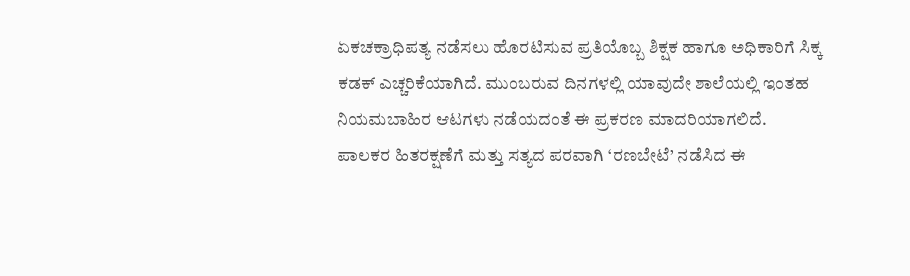ಏಕಚಕ್ರಾಧಿಪತ್ಯ ನಡೆಸಲು ಹೊರಟಿಸುವ ಪ್ರತಿಯೊಬ್ಬ ಶಿಕ್ಷಕ ಹಾಗೂ ಅಧಿಕಾರಿಗೆ ಸಿಕ್ಕ ಕಡಕ್ ಎಚ್ಚರಿಕೆಯಾಗಿದೆ. ಮುಂಬರುವ ದಿನಗಳಲ್ಲಿ ಯಾವುದೇ ಶಾಲೆಯಲ್ಲಿ ಇಂತಹ ನಿಯಮಬಾಹಿರ ಆಟಗಳು ನಡೆಯದಂತೆ ಈ ಪ್ರಕರಣ ಮಾದರಿಯಾಗಲಿದೆ.
ಪಾಲಕರ ಹಿತರಕ್ಷಣೆಗೆ ಮತ್ತು ಸತ್ಯದ ಪರವಾಗಿ ‘ರಣಬೇಟೆ’ ನಡೆಸಿದ ಈ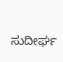ಸುದೀರ್ಘ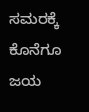ಸಮರಕ್ಕೆ ಕೊನೆಗೂ ಜಯ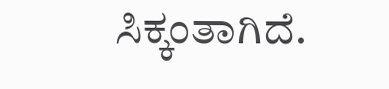ಸಿಕ್ಕಂತಾಗಿದೆ.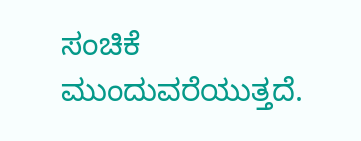ಸಂಚಿಕೆ ಮುಂದುವರೆಯುತ್ತದೆ.